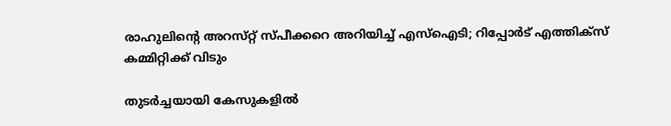രാഹുലിന്റെ അറസ്‌റ്റ് സ്‌പീക്കറെ അറിയിച്ച് എസ്ഐടി; റിപ്പോർട് എത്തിക്‌സ് കമ്മിറ്റിക്ക് വിടും

തുടർച്ചയായി കേസുകളിൽ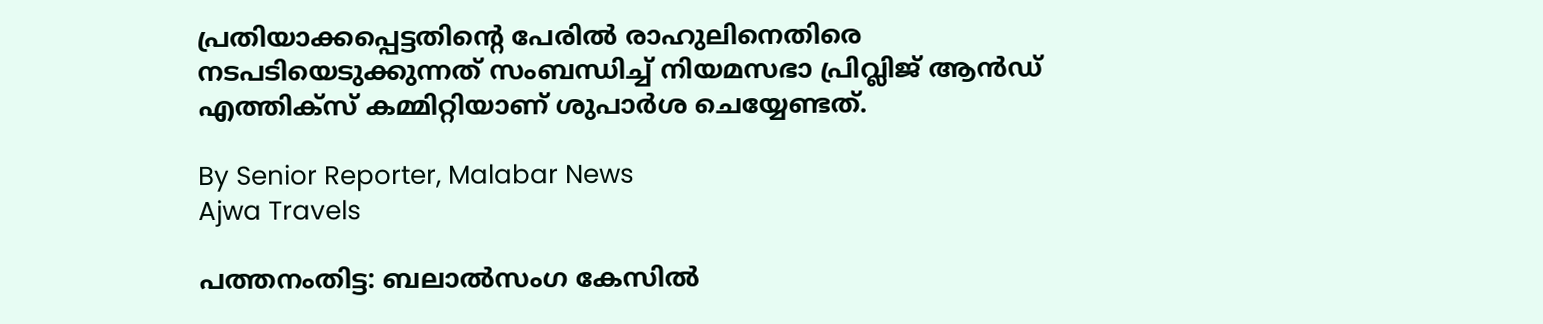പ്രതിയാക്കപ്പെട്ടതിന്റെ പേരിൽ രാഹുലിനെതിരെ നടപടിയെടുക്കുന്നത് സംബന്ധിച്ച് നിയമസഭാ പ്രിവ്ലിജ് ആൻഡ് എത്തിക്‌സ് കമ്മിറ്റിയാണ് ശുപാർശ ചെയ്യേണ്ടത്.

By Senior Reporter, Malabar News
Ajwa Travels

പത്തനംതിട്ട: ബലാൽസംഗ കേസിൽ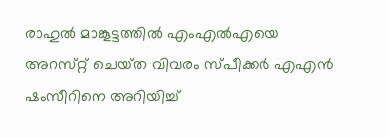രാഹുൽ മാങ്കൂട്ടത്തിൽ എംഎൽഎയെ അറസ്‌റ്റ് ചെയ്‌ത വിവരം സ്‌പീക്കർ എഎൻ ഷംസീറിനെ അറിയിച്ച്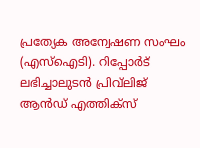പ്രത്യേക അന്വേഷണ സംഘം (എസ്ഐടി). റിപ്പോർട് ലഭിച്ചാലുടൻ പ്രിവ്‌ലിജ് ആൻഡ് എത്തിക്‌സ്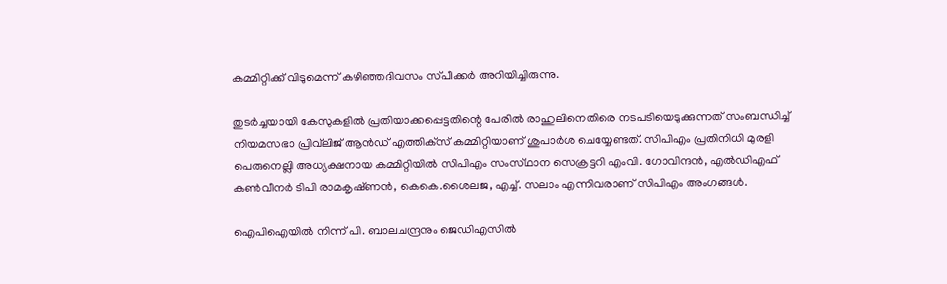കമ്മിറ്റിക്ക് വിടുമെന്ന് കഴിഞ്ഞദിവസം സ്‌പീക്കർ അറിയിച്ചിരുന്നു.

തുടർച്ചയായി കേസുകളിൽ പ്രതിയാക്കപ്പെട്ടതിന്റെ പേരിൽ രാഹുലിനെതിരെ നടപടിയെടുക്കുന്നത് സംബന്ധിച്ച് നിയമസഭാ പ്രിവ്‌ലിജ് ആൻഡ് എത്തിക്‌സ് കമ്മിറ്റിയാണ് ശുപാർശ ചെയ്യേണ്ടത്. സിപിഎം പ്രതിനിധി മുരളി പെരുനെല്ലി അധ്യക്ഷനായ കമ്മിറ്റിയിൽ സിപിഎം സംസ്‌ഥാന സെക്രട്ടറി എംവി. ഗോവിന്ദൻ, എൽഡിഎഫ് കൺവീനർ ടിപി രാമകൃഷ്‌ണൻ, കെകെ.ശൈലജ, എച്ച്. സലാം എന്നിവരാണ് സിപിഎം അംഗങ്ങൾ.

ഐപിഐയിൽ നിന്ന് പി. ബാലചന്ദ്രനും ജെഡിഎസിൽ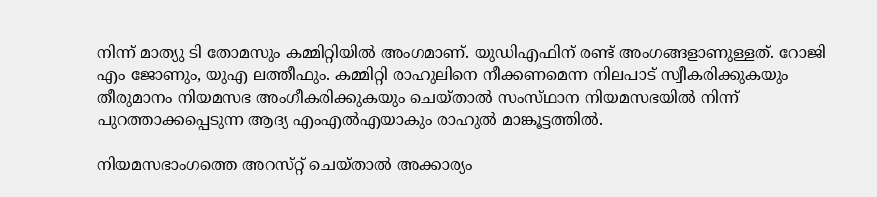നിന്ന് മാത്യു ടി തോമസും കമ്മിറ്റിയിൽ അംഗമാണ്. യുഡിഎഫിന് രണ്ട് അംഗങ്ങളാണുള്ളത്. റോജി എം ജോണും, യുഎ ലത്തീഫും. കമ്മിറ്റി രാഹുലിനെ നീക്കണമെന്ന നിലപാട് സ്വീകരിക്കുകയും തീരുമാനം നിയമസഭ അംഗീകരിക്കുകയും ചെയ്‌താൽ സംസ്‌ഥാന നിയമസഭയിൽ നിന്ന് പുറത്താക്കപ്പെടുന്ന ആദ്യ എംഎൽഎയാകും രാഹുൽ മാങ്കൂട്ടത്തിൽ.

നിയമസഭാംഗത്തെ അറസ്‌റ്റ് ചെയ്‌താൽ അക്കാര്യം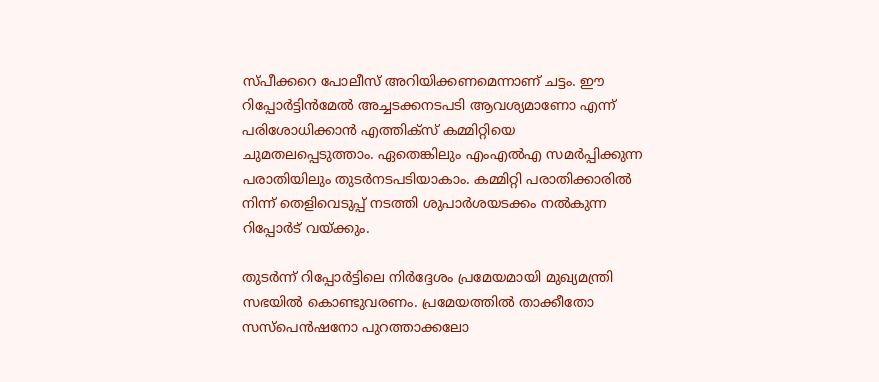സ്‌പീക്കറെ പോലീസ് അറിയിക്കണമെന്നാണ് ചട്ടം. ഈ റിപ്പോർട്ടിൻമേൽ അച്ചടക്കനടപടി ആവശ്യമാണോ എന്ന് പരിശോധിക്കാൻ എത്തിക്‌സ് കമ്മിറ്റിയെ ചുമതലപ്പെടുത്താം. ഏതെങ്കിലും എംഎൽഎ സമർപ്പിക്കുന്ന പരാതിയിലും തുടർനടപടിയാകാം. കമ്മിറ്റി പരാതിക്കാരിൽ നിന്ന് തെളിവെടുപ്പ് നടത്തി ശുപാർശയടക്കം നൽകുന്ന റിപ്പോർട് വയ്‌ക്കും.

തുടർന്ന് റിപ്പോർട്ടിലെ നിർദ്ദേശം പ്രമേയമായി മുഖ്യമന്ത്രി സഭയിൽ കൊണ്ടുവരണം. പ്രമേയത്തിൽ താക്കീതോ സസ്‌പെൻഷനോ പുറത്താക്കലോ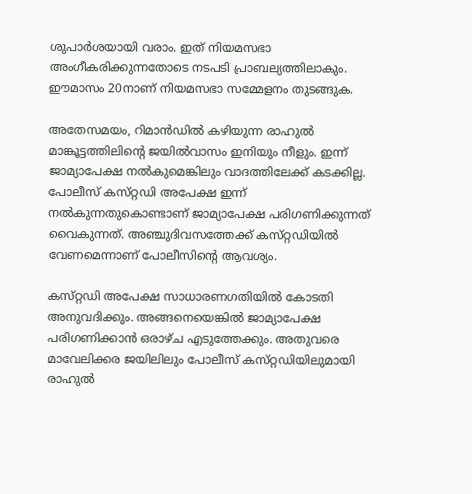ശുപാർശയായി വരാം. ഇത് നിയമസഭാ അംഗീകരിക്കുന്നതോടെ നടപടി പ്രാബല്യത്തിലാകും. ഈമാസം 20നാണ് നിയമസഭാ സമ്മേളനം തുടങ്ങുക.

അതേസമയം, റിമാൻഡിൽ കഴിയുന്ന രാഹുൽ മാങ്കൂട്ടത്തിലിന്റെ ജയിൽവാസം ഇനിയും നീളും. ഇന്ന് ജാമ്യാപേക്ഷ നൽകുമെങ്കിലും വാദത്തിലേക്ക് കടക്കില്ല. പോലീസ് കസ്‌റ്റഡി അപേക്ഷ ഇന്ന് നൽകുന്നതുകൊണ്ടാണ് ജാമ്യാപേക്ഷ പരിഗണിക്കുന്നത് വൈകുന്നത്. അഞ്ചുദിവസത്തേക്ക് കസ്‌റ്റഡിയിൽ വേണമെന്നാണ് പോലീസിന്റെ ആവശ്യം.

കസ്‌റ്റഡി അപേക്ഷ സാധാരണഗതിയിൽ കോടതി അനുവദിക്കും. അങ്ങനെയെങ്കിൽ ജാമ്യാപേക്ഷ പരിഗണിക്കാൻ ഒരാഴ്‌ച എടുത്തേക്കും. അതുവരെ മാവേലിക്കര ജയിലിലും പോലീസ് കസ്‌റ്റഡിയിലുമായി രാഹുൽ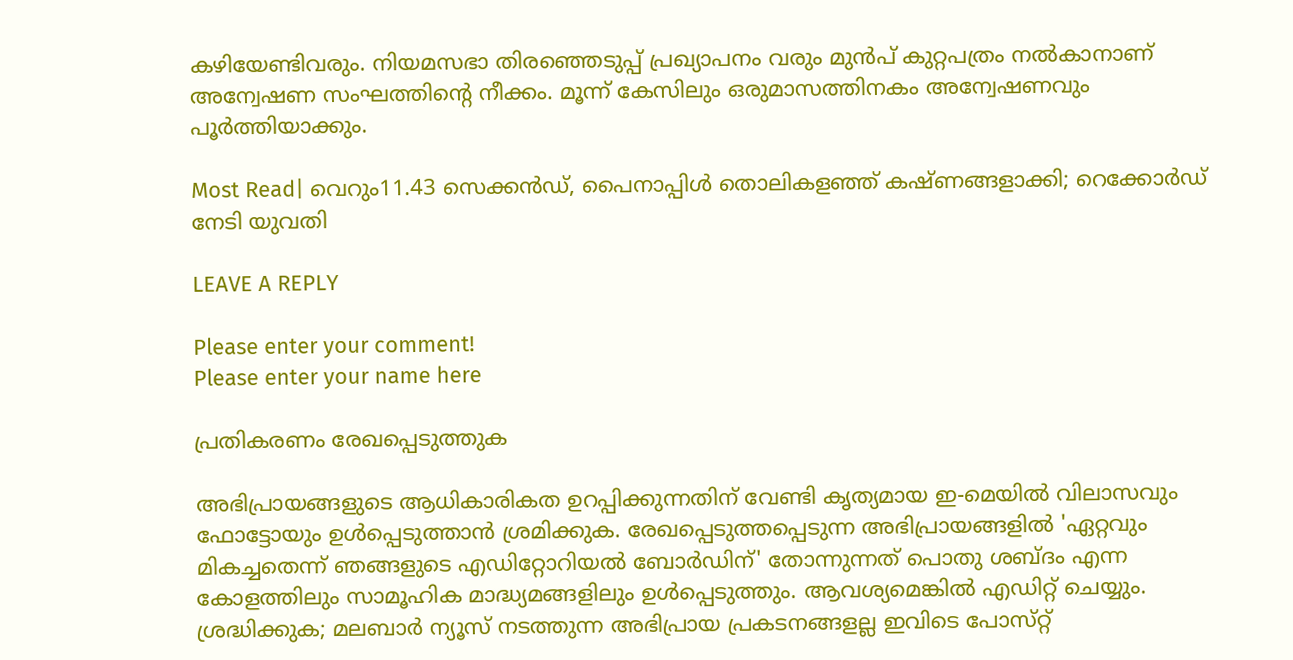കഴിയേണ്ടിവരും. നിയമസഭാ തിരഞ്ഞെടുപ്പ് പ്രഖ്യാപനം വരും മുൻപ് കുറ്റപത്രം നൽകാനാണ് അന്വേഷണ സംഘത്തിന്റെ നീക്കം. മൂന്ന് കേസിലും ഒരുമാസത്തിനകം അന്വേഷണവും പൂർത്തിയാക്കും.

Most Read| വെറും11.43 സെക്കൻഡ്, പൈനാപ്പിൾ തൊലികളഞ്ഞ് കഷ്‌ണങ്ങളാക്കി; റെക്കോർഡ് നേടി യുവതി

LEAVE A REPLY

Please enter your comment!
Please enter your name here

പ്രതികരണം രേഖപ്പെടുത്തുക

അഭിപ്രായങ്ങളുടെ ആധികാരികത ഉറപ്പിക്കുന്നതിന് വേണ്ടി കൃത്യമായ ഇ-മെയിൽ വിലാസവും ഫോട്ടോയും ഉൾപ്പെടുത്താൻ ശ്രമിക്കുക. രേഖപ്പെടുത്തപ്പെടുന്ന അഭിപ്രായങ്ങളിൽ 'ഏറ്റവും മികച്ചതെന്ന് ഞങ്ങളുടെ എഡിറ്റോറിയൽ ബോർഡിന്' തോന്നുന്നത് പൊതു ശബ്‌ദം എന്ന കോളത്തിലും സാമൂഹിക മാദ്ധ്യമങ്ങളിലും ഉൾപ്പെടുത്തും. ആവശ്യമെങ്കിൽ എഡിറ്റ് ചെയ്യും. ശ്രദ്ധിക്കുക; മലബാർ ന്യൂസ് നടത്തുന്ന അഭിപ്രായ പ്രകടനങ്ങളല്ല ഇവിടെ പോസ്‌റ്റ്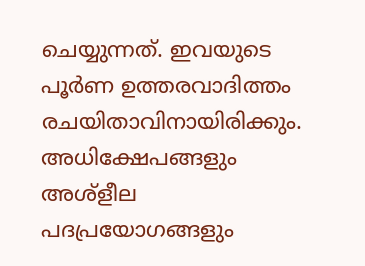ചെയ്യുന്നത്. ഇവയുടെ പൂർണ ഉത്തരവാദിത്തം രചയിതാവിനായിരിക്കും. അധിക്ഷേപങ്ങളും അശ്‌ളീല പദപ്രയോഗങ്ങളും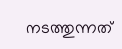നടത്തുന്നത്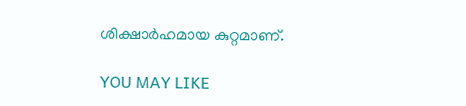ശിക്ഷാർഹമായ കുറ്റമാണ്.

YOU MAY LIKE